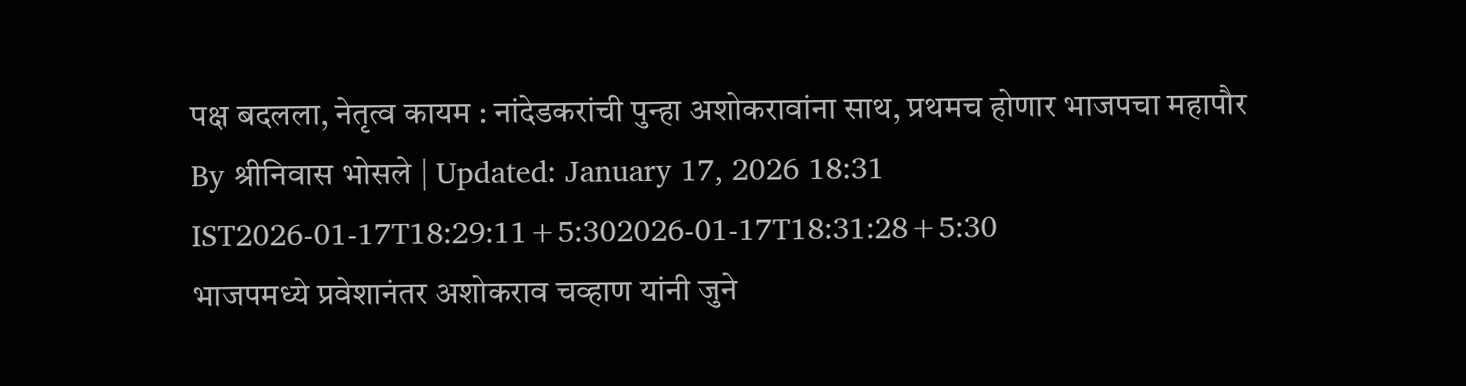पक्ष बदलला, नेतृत्व कायम : नांदेडकरांची पुन्हा अशोकरावांना साथ, प्रथमच होणार भाजपचा महापौर
By श्रीनिवास भोसले | Updated: January 17, 2026 18:31 IST2026-01-17T18:29:11+5:302026-01-17T18:31:28+5:30
भाजपमध्ये प्रवेशानंतर अशोकराव चव्हाण यांनी जुने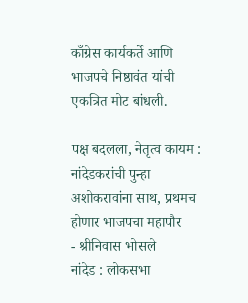काँग्रेस कार्यकर्ते आणि भाजपचे निष्ठावंत यांची एकत्रित मोट बांधली.

पक्ष बदलला, नेतृत्व कायम : नांदेडकरांची पुन्हा अशोकरावांना साथ, प्रथमच होणार भाजपचा महापौर
- श्रीनिवास भोसले
नांदेड : लोकसभा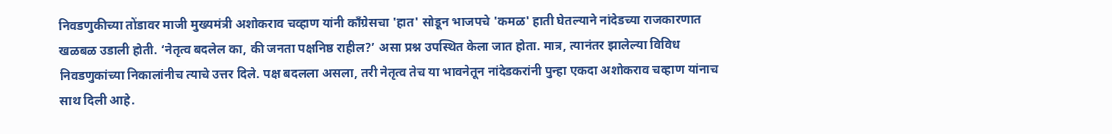निवडणुकीच्या तोंडावर माजी मुख्यमंत्री अशोकराव चव्हाण यांनी काँग्रेसचा 'हात' सोडून भाजपचे 'कमळ' हाती घेतल्याने नांदेडच्या राजकारणात खळबळ उडाली होती. ‘नेतृत्व बदलेल का, की जनता पक्षनिष्ठ राहील?’ असा प्रश्न उपस्थित केला जात होता. मात्र, त्यानंतर झालेल्या विविध निवडणुकांच्या निकालांनीच त्याचे उत्तर दिले. पक्ष बदलला असला, तरी नेतृत्व तेच या भावनेतून नांदेडकरांनी पुन्हा एकदा अशोकराव चव्हाण यांनाच साथ दिली आहे.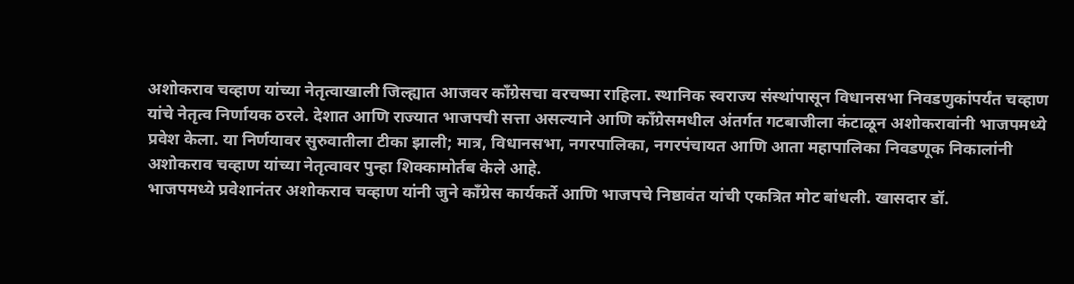अशोकराव चव्हाण यांच्या नेतृत्वाखाली जिल्ह्यात आजवर काँग्रेसचा वरचष्मा राहिला. स्थानिक स्वराज्य संस्थांपासून विधानसभा निवडणुकांपर्यंत चव्हाण यांचे नेतृत्व निर्णायक ठरले. देशात आणि राज्यात भाजपची सत्ता असल्याने आणि काँग्रेसमधील अंतर्गत गटबाजीला कंटाळून अशोकरावांनी भाजपमध्ये प्रवेश केला. या निर्णयावर सुरुवातीला टीका झाली; मात्र, विधानसभा, नगरपालिका, नगरपंचायत आणि आता महापालिका निवडणूक निकालांनी अशोकराव चव्हाण यांच्या नेतृत्वावर पुन्हा शिक्कामोर्तब केले आहे.
भाजपमध्ये प्रवेशानंतर अशोकराव चव्हाण यांनी जुने काँग्रेस कार्यकर्ते आणि भाजपचे निष्ठावंत यांची एकत्रित मोट बांधली. खासदार डॉ.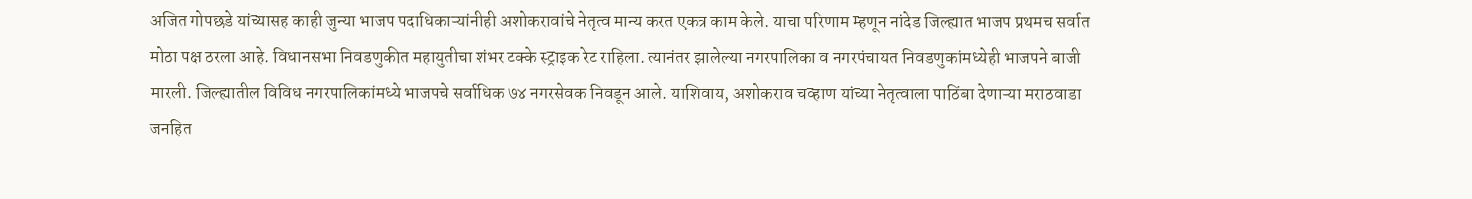अजित गोपछडे यांच्यासह काही जुन्या भाजप पदाधिकाऱ्यांनीही अशोकरावांचे नेतृत्व मान्य करत एकत्र काम केले. याचा परिणाम म्हणून नांदेड जिल्ह्यात भाजप प्रथमच सर्वात मोठा पक्ष ठरला आहे. विधानसभा निवडणुकीत महायुतीचा शंभर टक्के स्ट्राइक रेट राहिला. त्यानंतर झालेल्या नगरपालिका व नगरपंचायत निवडणुकांमध्येही भाजपने बाजी मारली. जिल्ह्यातील विविध नगरपालिकांमध्ये भाजपचे सर्वाधिक ७४ नगरसेवक निवडून आले. याशिवाय, अशोकराव चव्हाण यांच्या नेतृत्वाला पाठिंबा देणाऱ्या मराठवाडा जनहित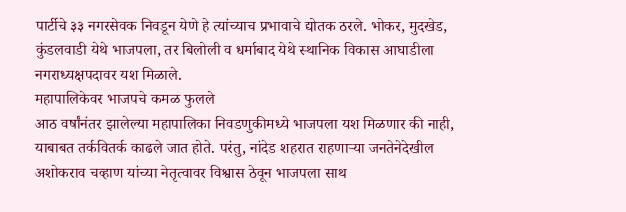पार्टीचे ३३ नगरसेवक निवडून येणे हे त्यांच्याच प्रभावाचे द्योतक ठरले. भोकर, मुदखेड, कुंडलवाडी येथे भाजपला, तर बिलोली व धर्माबाद येथे स्थानिक विकास आघाडीला नगराध्यक्षपदावर यश मिळाले.
महापालिकेवर भाजपचे कमळ फुलले
आठ वर्षांनंतर झालेल्या महापालिका निवडणुकीमध्ये भाजपला यश मिळणार की नाही, याबाबत तर्कवितर्क काढले जात होते. परंतु, नांदेड शहरात राहणाऱ्या जनतेनेदेखील अशोकराव चव्हाण यांच्या नेतृत्वावर विश्वास ठेवून भाजपला साथ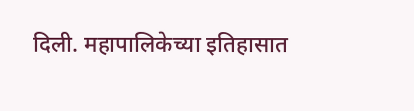दिली. महापालिकेच्या इतिहासात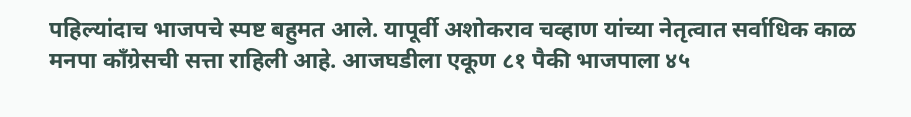पहिल्यांदाच भाजपचे स्पष्ट बहुमत आले. यापूर्वी अशोकराव चव्हाण यांच्या नेतृत्वात सर्वाधिक काळ मनपा काँग्रेसची सत्ता राहिली आहे. आजघडीला एकूण ८१ पैकी भाजपाला ४५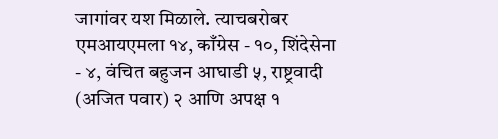जागांवर यश मिळाले. त्याचबरोबर एमआयएमला १४, काँग्रेस - १०, शिंदेसेना - ४, वंचित बहुजन आघाडी ५, राष्ट्रवादी (अजित पवार) २ आणि अपक्ष १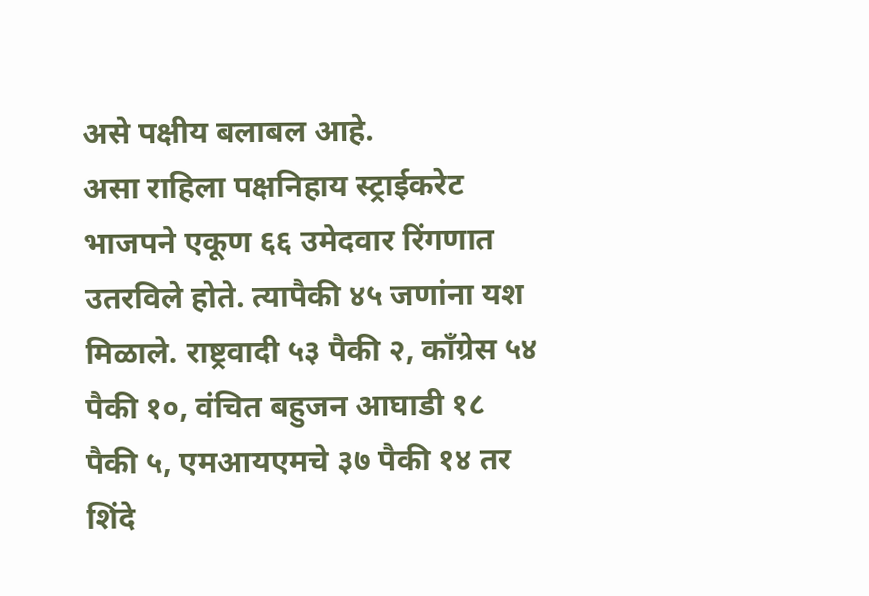असे पक्षीय बलाबल आहे.
असा राहिला पक्षनिहाय स्ट्राईकरेट
भाजपने एकूण ६६ उमेदवार रिंगणात उतरविले होते. त्यापैकी ४५ जणांना यश मिळाले. राष्ट्रवादी ५३ पैकी २, काँग्रेस ५४ पैकी १०, वंचित बहुजन आघाडी १८ पैकी ५, एमआयएमचे ३७ पैकी १४ तर शिंदे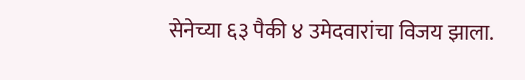सेनेच्या ६३ पैकी ४ उमेदवारांचा विजय झाला.